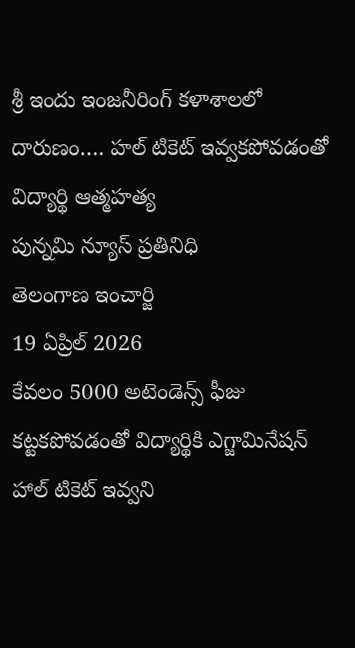శ్రీ ఇందు ఇంజనీరింగ్ కళాశాలలో దారుణం…. హల్ టికెట్ ఇవ్వకపోవడంతో విద్యార్థి ఆత్మహత్య
పున్నమి న్యూస్ ప్రతినిధి
తెలంగాణ ఇంచార్జి
19 ఏప్రిల్ 2026
కేవలం 5000 అటెండెన్స్ ఫీజు కట్టకపోవడంతో విద్యార్థికి ఎగ్జామినేషన్ హాల్ టికెట్ ఇవ్వని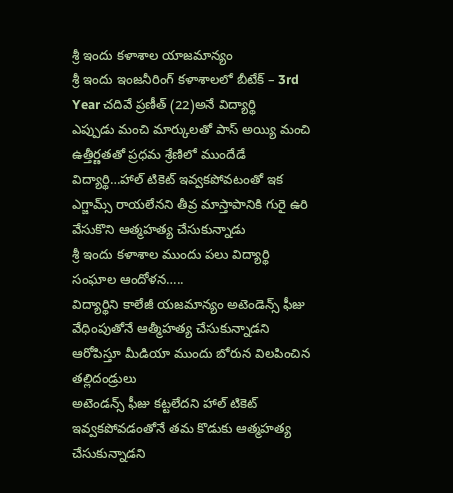శ్రీ ఇందు కళాశాల యాజమాన్యం
శ్రీ ఇందు ఇంజనీరింగ్ కళాశాలలో బీటేక్ – 3rd Year చదివే ప్రణీత్ (22)అనే విద్యార్థి
ఎప్పుడు మంచి మార్కులతో పాస్ అయ్యి మంచి ఉత్తీర్ణతతో ప్రధమ శ్రేణిలో ముందేడే విద్యార్థి…హాల్ టికెట్ ఇవ్వకపోవటంతో ఇక ఎగ్జామ్స్ రాయలేనని తీవ్ర మాస్తాపానికి గురై ఉరి వేసుకొని ఆత్మహత్య చేసుకున్నాడు
శ్రీ ఇందు కళాశాల ముందు పలు విద్యార్థి సంఘాల ఆందోళన…..
విద్యార్థిని కాలేజీ యజమాన్యం అటెండెన్స్ ఫీజు వేధింపుతోనే ఆత్మీహత్య చేసుకున్నాడని ఆరోపిస్తూ మీడియా ముందు బోరున విలపించిన తల్లిదండ్రులు
అటెండన్స్ ఫీజు కట్టలేదని హాల్ టికెట్ ఇవ్వకపోవడంతోనే తమ కొడుకు ఆత్మహత్య చేసుకున్నాడని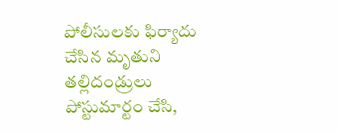పోలీసులకు ఫిర్యాదు చేసిన మృతుని తల్లిదండ్రులు
పోస్టుమార్టం చేసి,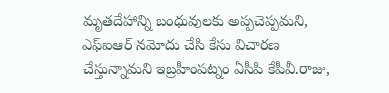మృతదేహాన్ని బంధువులకు అప్పచెప్పమని, ఎఫ్ఐఆర్ నమోదు చేసి కేసు విచారణ చేస్తున్నామని ఇబ్రహీంపట్నం ఏసీపి కేపీవీ.రాజు,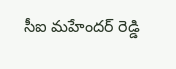సీఐ మహేందర్ రెడ్డి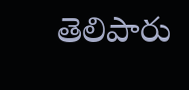తెలిపారు